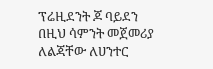ፕሬዚደንት ጆ ባይደን በዚህ ሳምንት መጀመሪያ ለልጃቸው ለሀንተር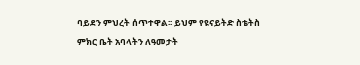ባይደን ምህረት ሰጥተዋል፡፡ ይህም የዩናይትድ ስቴትስ ምክር ቤት አባላትን ለዓመታት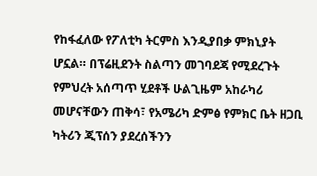የከፋፈለው የፖለቲካ ትርምስ እንዲያበቃ ምክኒያት ሆኗል። በፕሬዚደንት ስልጣን መገባደጃ የሚደረጉት የምህረት አሰጣጥ ሂደቶች ሁልጊዜም አከራካሪ መሆናቸውን ጠቅሳ፣ የአሜሪካ ድምፅ የምክር ቤት ዘጋቢ ካትሪን ጂፕሰን ያደረሰችንን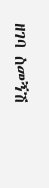ዘገባ ስመኝሽ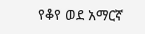የቆየ ወደ አማርኛ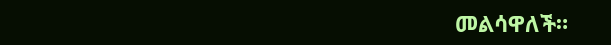መልሳዋለች።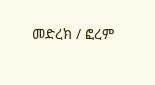መድረክ / ፎረም